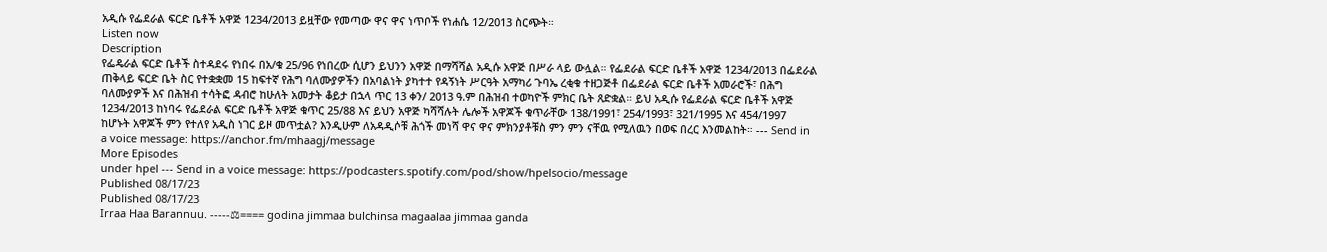አዲሱ የፌደራል ፍርድ ቤቶች አዋጅ 1234/2013 ይዟቸው የመጣው ዋና ዋና ነጥቦች የነሐሴ 12/2013 ስርጭት።
Listen now
Description
የፌዴራል ፍርድ ቤቶች ስተዳደሩ የነበሩ በአ/ቁ 25/96 የነበረው ሲሆን ይህንን አዋጅ በማሻሻል አዲሱ አዋጅ በሥራ ላይ ውሏል። የፌደራል ፍርድ ቤቶች አዋጅ 1234/2013 በፌደራል ጠቅላይ ፍርድ ቤት ስር የተቋቋመ 15 ከፍተኛ የሕግ ባለሙያዎችን በአባልነት ያካተተ የዳኝነት ሥርዓት አማካሪ ጉባኤ ረቂቁ ተዘጋጅቶ በፌደራል ፍርድ ቤቶች አመራሮች፣ በሕግ ባለሙያዎች እና በሕዝብ ተሳትፎ ዳብሮ ከሁለት አመታት ቆይታ በኋላ ጥር 13 ቀን/ 2013 ዓ.ም በሕዝብ ተወካዮች ምክር ቤት ጸድቋል። ይህ አዲሱ የፌደራል ፍርድ ቤቶች አዋጅ 1234/2013 ከነባሩ የፌደራል ፍርድ ቤቶች አዋጅ ቁጥር 25/88 እና ይህን አዋጅ ካሻሻሉት ሌሎች አዋጆች ቁጥራቸው 138/1991፣ 254/1993፣ 321/1995 እና 454/1997 ከሆኑት አዋጆች ምን የተለየ አዲስ ነገር ይዞ መጥቷል? እንዲሁም ለአዳዲሶቹ ሕጎች መነሻ ዋና ዋና ምክንያቶቹስ ምን ምን ናቸዉ የሚለዉን በወፍ በረር እንመልከት። --- Send in a voice message: https://anchor.fm/mhaagj/message
More Episodes
under hpel --- Send in a voice message: https://podcasters.spotify.com/pod/show/hpelsocio/message
Published 08/17/23
Published 08/17/23
Irraa Haa Barannuu. -----⚖==== godina jimmaa bulchinsa magaalaa jimmaa ganda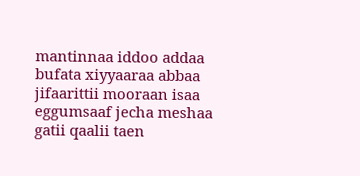mantinnaa iddoo addaa bufata xiyyaaraa abbaa jifaarittii mooraan isaa eggumsaaf jecha meshaa gatii qaalii taen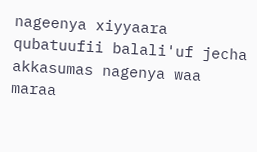nageenya xiyyaara qubatuufii balali'uf jecha akkasumas nagenya waa maraa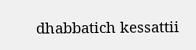dhabbatich kessattii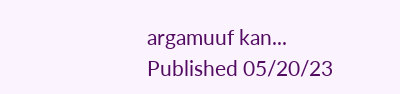argamuuf kan...
Published 05/20/23